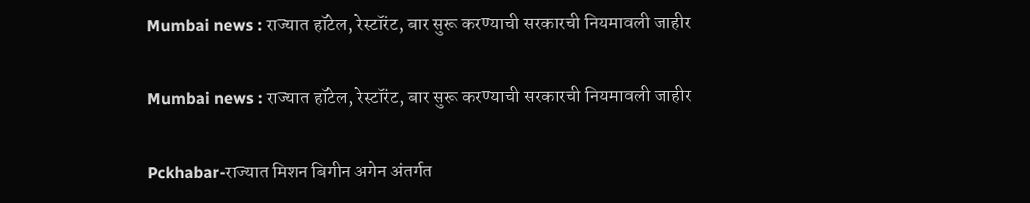Mumbai news : राज्यात हॉटेल, रेस्टॉरंट, बार सुरू करण्याची सरकारची नियमावली जाहीर

Mumbai news : राज्यात हॉटेल, रेस्टॉरंट, बार सुरू करण्याची सरकारची नियमावली जाहीर

Pckhabar-राज्यात मिशन बिगीन अगेन अंतर्गत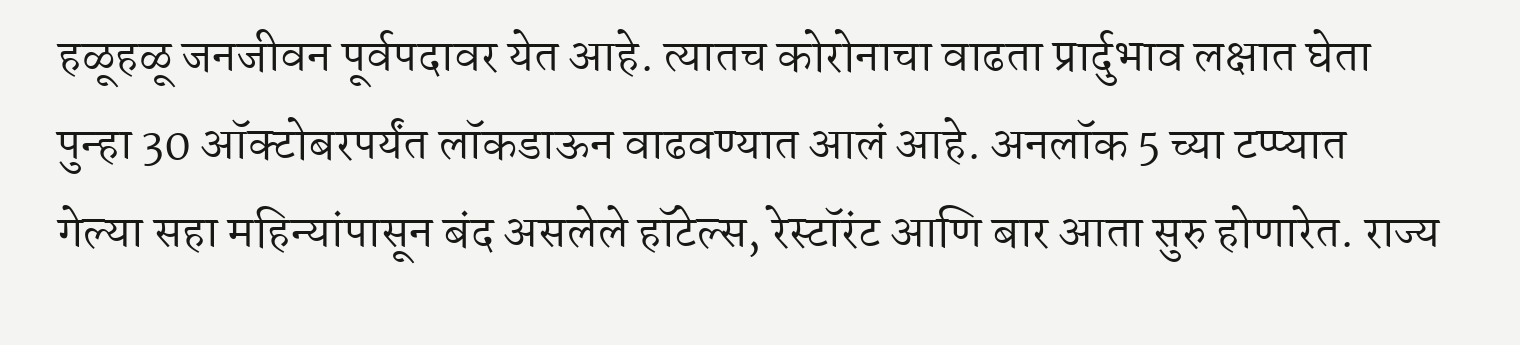हळूहळू जनजीवन पूर्वपदावर येत आहे. त्यातच कोरोनाचा वाढता प्रार्दुभाव लक्षात घेता पुन्हा 30 ऑक्टोबरपर्यंत लॉकडाऊन वाढवण्यात आलं आहे. अनलॉक 5 च्या टप्प्यात गेल्या सहा महिन्यांपासून बंद असलेले हॉटेल्स, रेस्टॉरंट आणि बार आता सुरु होणारेत. राज्य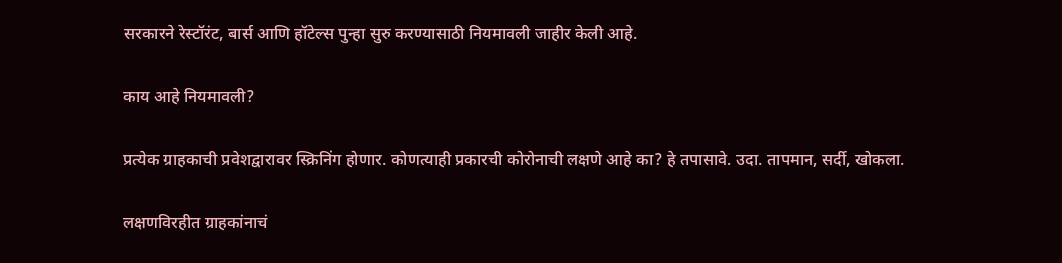सरकारने रेस्टॉरंट, बार्स आणि हॉटेल्स पुन्हा सुरु करण्यासाठी नियमावली जाहीर केली आहे.

काय आहे नियमावली?

प्रत्येक ग्राहकाची प्रवेशद्वारावर स्क्रिनिंग होणार. कोणत्याही प्रकारची कोरोनाची लक्षणे आहे का? हे तपासावे. उदा. तापमान, सर्दी, खोकला.

लक्षणविरहीत ग्राहकांनाचं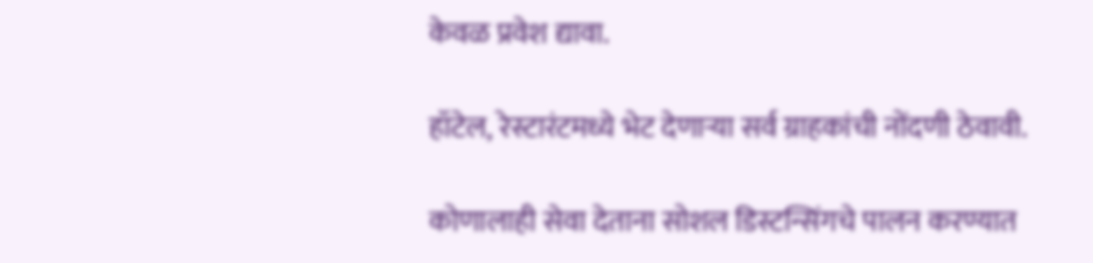केवळ प्रवेश द्यावा.

हॉटेल, रेस्टारंटमध्ये भेट देणाऱ्या सर्व ग्राहकांची नोंदणी ठेवावी.

कोणालाही सेवा देताना सोशल डिस्टन्सिंगचे पालन करण्यात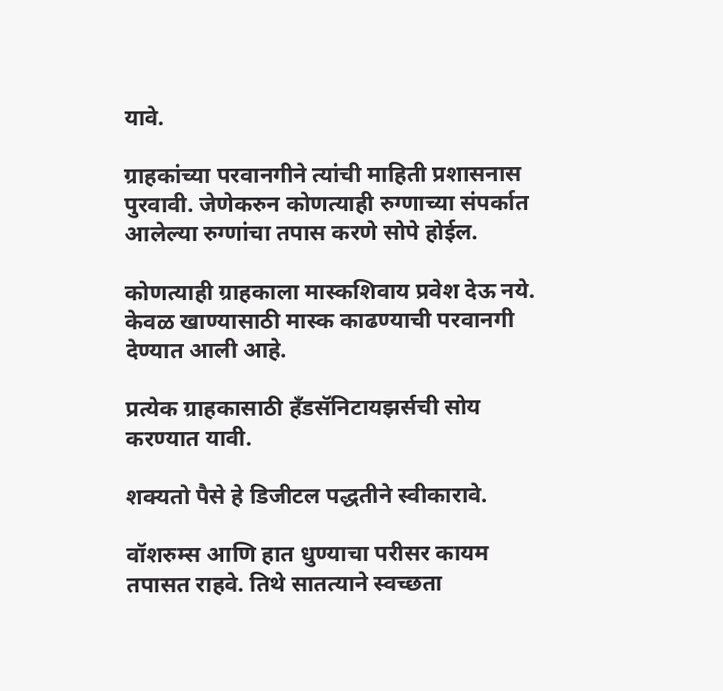यावे.

ग्राहकांच्या परवानगीने त्यांची माहिती प्रशासनास पुरवावी. जेणेकरुन कोणत्याही रुग्णाच्या संपर्कात आलेल्या रुग्णांचा तपास करणे सोपे होईल.

कोणत्याही ग्राहकाला मास्कशिवाय प्रवेश देऊ नये. केवळ खाण्यासाठी मास्क काढण्याची परवानगी देण्यात आली आहे.

प्रत्येक ग्राहकासाठी हँडसॅनिटायझर्सची सोय करण्यात यावी.

शक्यतो पैसे हे डिजीटल पद्धतीने स्वीकारावे.

वॉशरुम्स आणि हात धुण्याचा परीसर कायम तपासत राहवे. तिथे सातत्याने स्वच्छता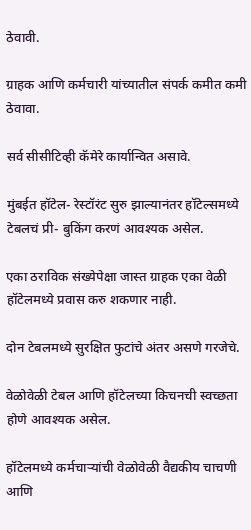ठेवावी.

ग्राहक आणि कर्मचारी यांच्यातील संपर्क कमीत कमी ठेवावा.

सर्व सीसीटिव्ही कॅमेरे कार्यान्वित असावे.

मुंबईत हॉटेल- रेस्टॉरंट सुरु झाल्यानंतर हॉटेल्समध्ये टेबलचं प्री- बुकिंग करणं आवश्यक असेल.

एका ठराविक संख्येपेक्षा जास्त ग्राहक एका वेळी हॉटेलमध्ये प्रवास करु शकणार नाही.

दोन टेबलमध्ये सुरक्षित फुटांचे अंतर असणे गरजेचे.

वेळोवेळी टेबल आणि हॉटेलच्या किचनची स्वच्छता होणे आवश्यक असेल.

हॉटेलमध्ये कर्मचाऱ्यांची वेळोवेळी वैद्यकीय चाचणी आणि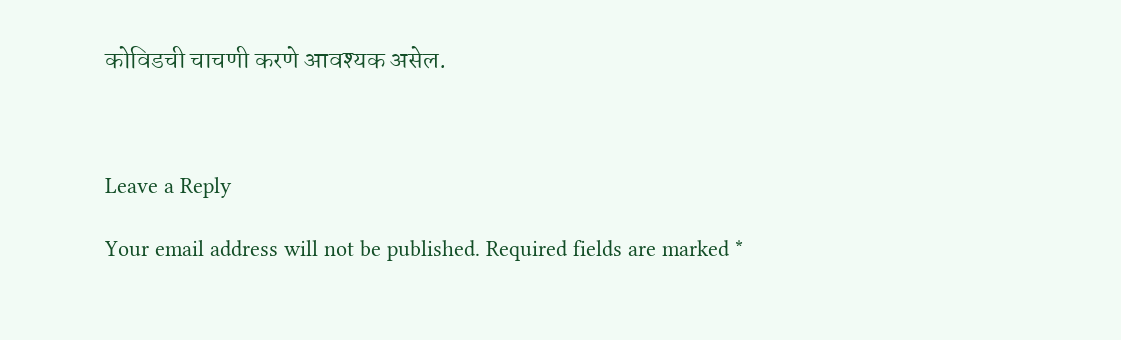कोविडची चाचणी करणे आवश्यक असेल.



Leave a Reply

Your email address will not be published. Required fields are marked *